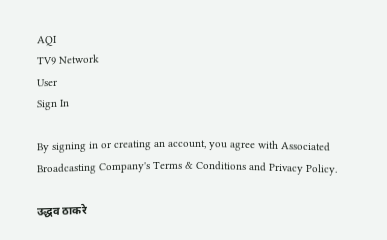AQI
TV9 Network
User
Sign In

By signing in or creating an account, you agree with Associated Broadcasting Company's Terms & Conditions and Privacy Policy.

उद्धव ठाकरे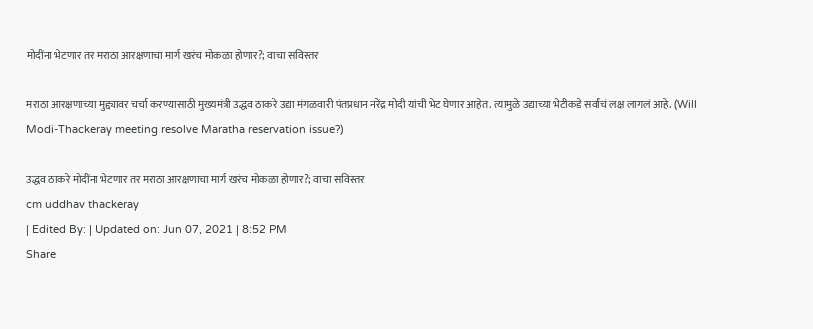मोदींना भेटणार तर मराठा आरक्षणाचा मार्ग खरंच मोकळा होणार?; वाचा सविस्तर

मराठा आरक्षणाच्या मुद्द्यावर चर्चा करण्यासाठी मुख्यमंत्री उद्धव ठाकरे उद्या मंगळवारी पंतप्रधान नरेंद्र मोदी यांची भेट घेणार आहेत. त्यामुळे उद्याच्या भेटीकडे सर्वांचं लक्ष लागलं आहे. (Will Modi-Thackeray meeting resolve Maratha reservation issue?)

उद्धव ठाकरे मोदींना भेटणार तर मराठा आरक्षणाचा मार्ग खरंच मोकळा होणार?; वाचा सविस्तर
cm uddhav thackeray
| Edited By: | Updated on: Jun 07, 2021 | 8:52 PM
Share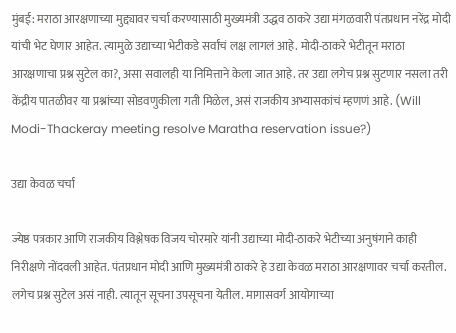मुंबई: मराठा आरक्षणाच्या मुद्द्यावर चर्चा करण्यासाठी मुख्यमंत्री उद्धव ठाकरे उद्या मंगळवारी पंतप्रधान नरेंद्र मोदी यांची भेट घेणार आहेत. त्यामुळे उद्याच्या भेटीकडे सर्वांचं लक्ष लागलं आहे. मोदी-ठाकरे भेटीतून मराठा आरक्षणाचा प्रश्न सुटेल का?, असा सवालही या निमित्ताने केला जात आहे. तर उद्या लगेच प्रश्न सुटणार नसला तरी केंद्रीय पातळीवर या प्रश्नांच्या सोडवणुकीला गती मिळेल, असं राजकीय अभ्यासकांचं म्हणणं आहे. (Will Modi-Thackeray meeting resolve Maratha reservation issue?)

उद्या केवळ चर्चा

ज्येष्ठ पत्रकार आणि राजकीय विश्लेषक विजय चोरमारे यांनी उद्याच्या मोदी-ठाकरे भेटीच्या अनुषंगाने काही निरीक्षणे नोंदवली आहेत. पंतप्रधान मोदी आणि मुख्यमंत्री ठाकरे हे उद्या केवळ मराठा आरक्षणावर चर्चा करतील. लगेच प्रश्न सुटेल असं नाही. त्यातून सूचना उपसूचना येतील. मागासवर्ग आयोगाच्या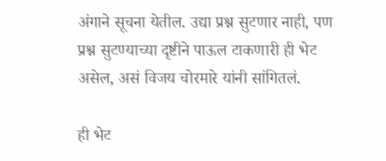अंगाने सूचना येतील. उद्या प्रश्न सुटणार नाही, पण प्रश्न सुटण्याच्या दृष्टीने पाऊल टाकणारी ही भेट असेल, असं विजय चोरमारे यांनी सांगितलं.

ही भेट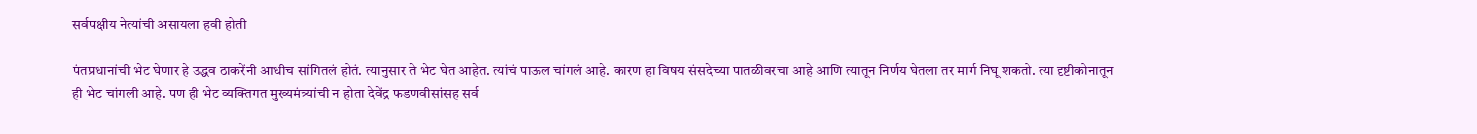सर्वपक्षीय नेत्यांची असायला हवी होती

पंतप्रधानांची भेट घेणार हे उद्धव ठाकरेंनी आधीच सांगितलं होतं. त्यानुसार ते भेट घेत आहेत. त्यांचं पाऊल चांगलं आहे. कारण हा विषय संसदेच्या पातळीवरचा आहे आणि त्यातून निर्णय घेतला तर मार्ग निघू शकतो. त्या दृष्टीकोनातून ही भेट चांगली आहे. पण ही भेट व्यक्तिगत मुख्यमंत्र्यांची न होता देवेंद्र फडणवीसांसह सर्व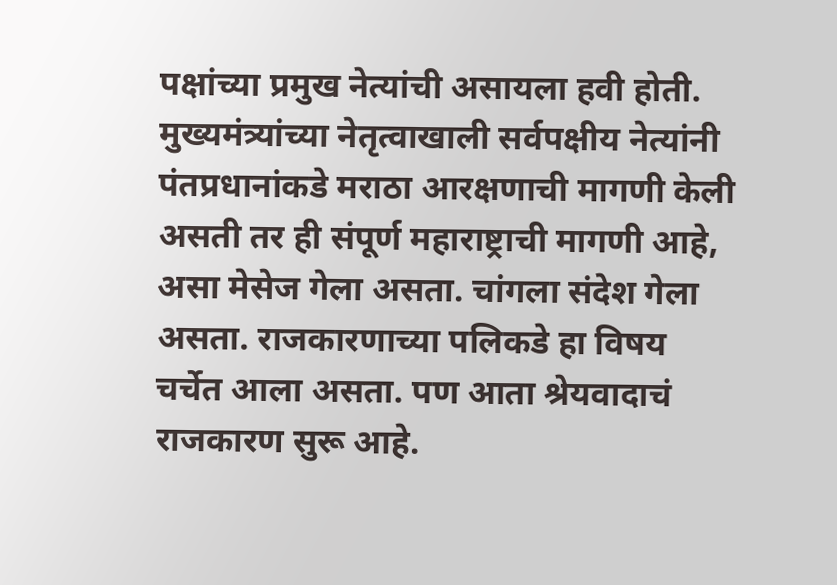पक्षांच्या प्रमुख नेत्यांची असायला हवी होती. मुख्यमंत्र्यांच्या नेतृत्वाखाली सर्वपक्षीय नेत्यांनी पंतप्रधानांकडे मराठा आरक्षणाची मागणी केली असती तर ही संपूर्ण महाराष्ट्राची मागणी आहे, असा मेसेज गेला असता. चांगला संदेश गेला असता. राजकारणाच्या पलिकडे हा विषय चर्चेत आला असता. पण आता श्रेयवादाचं राजकारण सुरू आहे.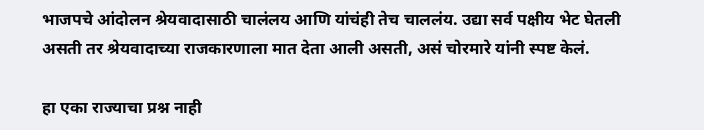भाजपचे आंदोलन श्रेयवादासाठी चालंलय आणि यांचंही तेच चाललंय. उद्या सर्व पक्षीय भेट घेतली असती तर श्रेयवादाच्या राजकारणाला मात देता आली असती, असं चोरमारे यांनी स्पष्ट केलं.

हा एका राज्याचा प्रश्न नाही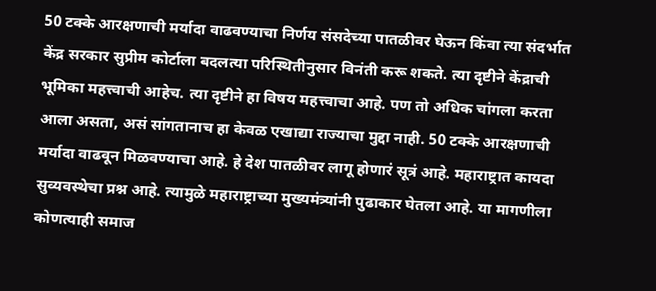50 टक्के आरक्षणाची मर्यादा वाढवण्याचा निर्णय संसदेच्या पातळीवर घेऊन किंवा त्या संदर्भात केंद्र सरकार सुप्रीम कोर्टाला बदलत्या परिस्थितीनुसार विनंती करू शकते. त्या दृष्टीने केंद्राची भूमिका महत्त्वाची आहेच. त्या दृष्टीने हा विषय महत्त्वाचा आहे. पण तो अधिक चांगला करता आला असता, असं सांगतानाच हा केवळ एखाद्या राज्याचा मुद्दा नाही. 50 टक्के आरक्षणाची मर्यादा वाढवून मिळवण्याचा आहे. हे देश पातळीवर लागू होणारं सूत्रं आहे. महाराष्ट्रात कायदा सुव्यवस्थेचा प्रश्न आहे. त्यामुळे महाराष्ट्राच्या मुख्यमंत्र्यांनी पुढाकार घेतला आहे. या मागणीला कोणत्याही समाज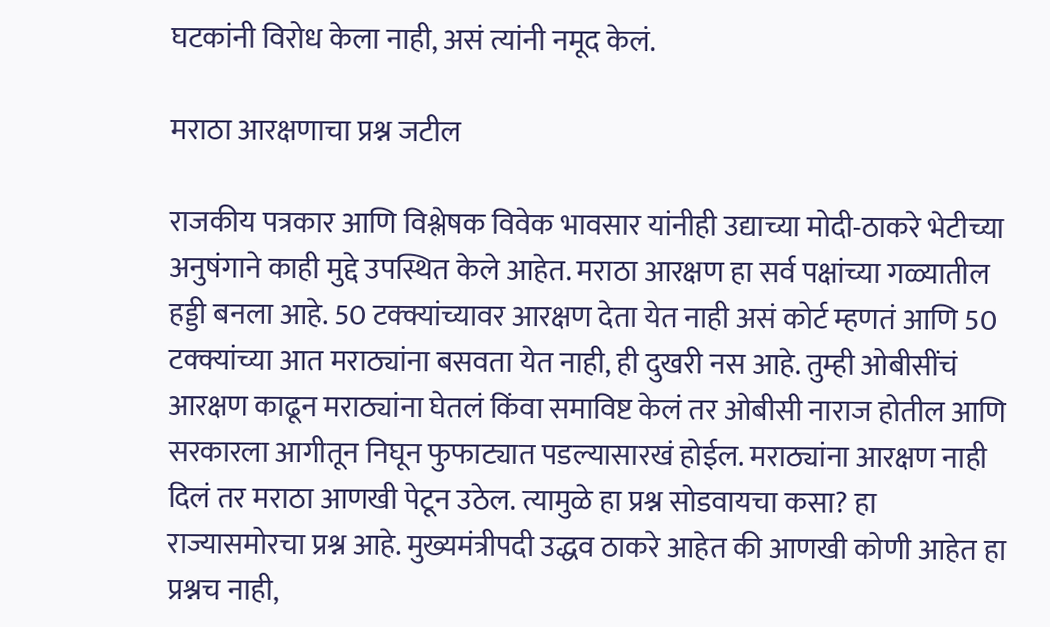घटकांनी विरोध केला नाही, असं त्यांनी नमूद केलं.

मराठा आरक्षणाचा प्रश्न जटील

राजकीय पत्रकार आणि विश्लेषक विवेक भावसार यांनीही उद्याच्या मोदी-ठाकरे भेटीच्या अनुषंगाने काही मुद्दे उपस्थित केले आहेत. मराठा आरक्षण हा सर्व पक्षांच्या गळ्यातील हड्डी बनला आहे. 50 टक्क्यांच्यावर आरक्षण देता येत नाही असं कोर्ट म्हणतं आणि 50 टक्क्यांच्या आत मराठ्यांना बसवता येत नाही, ही दुखरी नस आहे. तुम्ही ओबीसींचं आरक्षण काढून मराठ्यांना घेतलं किंवा समाविष्ट केलं तर ओबीसी नाराज होतील आणि सरकारला आगीतून निघून फुफाट्यात पडल्यासारखं होईल. मराठ्यांना आरक्षण नाही दिलं तर मराठा आणखी पेटून उठेल. त्यामुळे हा प्रश्न सोडवायचा कसा? हा राज्यासमोरचा प्रश्न आहे. मुख्यमंत्रीपदी उद्धव ठाकरे आहेत की आणखी कोणी आहेत हा प्रश्नच नाही,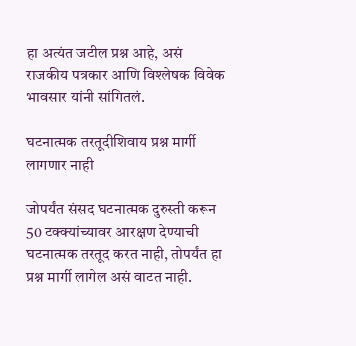हा अत्यंत जटील प्रश्न आहे, असं राजकीय पत्रकार आणि विश्लेषक विवेक भावसार यांनी सांगितलं.

घटनात्मक तरतूदीशिवाय प्रश्न मार्गी लागणार नाही

जोपर्यंत संसद घटनात्मक दुरुस्ती करून 50 टक्क्यांच्यावर आरक्षण देण्याची घटनात्मक तरतूद करत नाही, तोपर्यंत हा प्रश्न मार्गी लागेल असं वाटत नाही.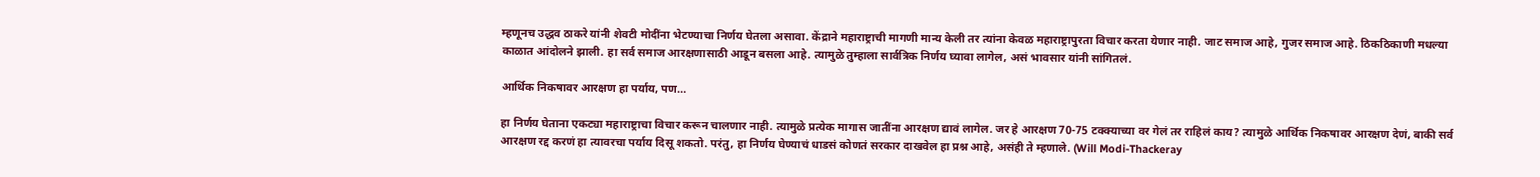म्हणूनच उद्धव ठाकरे यांनी शेवटी मोदींना भेटण्याचा निर्णय घेतला असावा. केंद्राने महाराष्ट्राची मागणी मान्य केली तर त्यांना केवळ महाराष्ट्रापुरता विचार करता येणार नाही. जाट समाज आहे, गुजर समाज आहे. ठिकठिकाणी मधल्या काळात आंदोलने झाली. हा सर्व समाज आरक्षणासाठी आडून बसला आहे. त्यामुळे तुम्हाला सार्वत्रिक निर्णय घ्यावा लागेल, असं भावसार यांनी सांगितलं.

आर्थिक निकषावर आरक्षण हा पर्याय, पण…

हा निर्णय घेताना एकट्या महाराष्ट्राचा विचार करून चालणार नाही. त्यामुळे प्रत्येक मागास जातींना आरक्षण द्यावं लागेल. जर हे आरक्षण 70-75 टक्क्याच्या वर गेलं तर राहिलं काय? त्यामुळे आर्थिक निकषावर आरक्षण देणं, बाकी सर्व आरक्षण रद्द करणं हा त्यावरचा पर्याय दिसू शकतो. परंतु, हा निर्णय घेण्याचं धाडसं कोणतं सरकार दाखवेल हा प्रश्न आहे, असंही ते म्हणाले. (Will Modi-Thackeray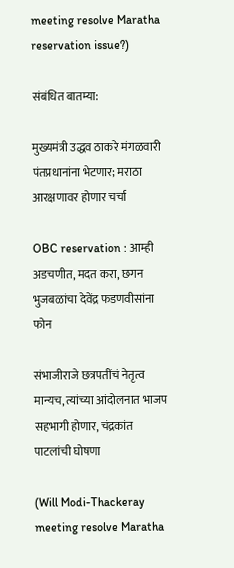meeting resolve Maratha reservation issue?)

संबंधित बातम्या:

मुख्यमंत्री उद्धव ठाकरे मंगळवारी पंतप्रधानांना भेटणार; मराठा आरक्षणावर होणार चर्चा

OBC reservation : आम्ही अडचणीत, मदत करा, छगन भुजबळांचा देवेंद्र फडणवीसांना फोन

संभाजीराजे छत्रपतींचं नेतृत्व मान्यच, त्यांच्या आंदोलनात भाजप सहभागी होणार, चंद्रकांत पाटलांची घोषणा

(Will Modi-Thackeray meeting resolve Maratha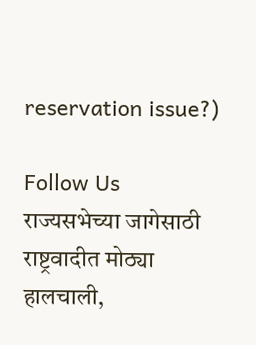reservation issue?)

Follow Us
राज्यसभेच्या जागेसाठी राष्ट्रवादीत मोठ्या हालचाली,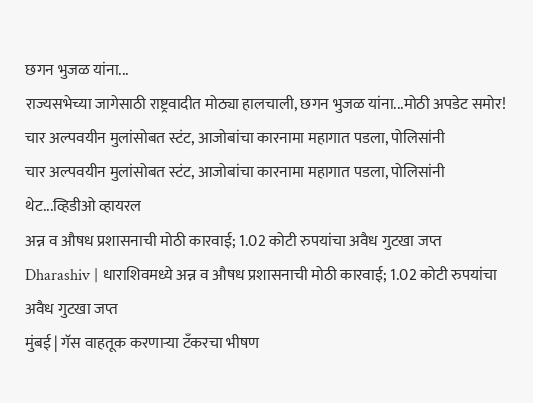छगन भुजळ यांना...
राज्यसभेच्या जागेसाठी राष्ट्रवादीत मोठ्या हालचाली, छगन भुजळ यांना...मोठी अपडेट समोर!
चार अल्पवयीन मुलांसोबत स्टंट, आजोबांचा कारनामा महागात पडला, पोलिसांनी
चार अल्पवयीन मुलांसोबत स्टंट, आजोबांचा कारनामा महागात पडला, पोलिसांनी थेट...व्हिडीओ व्हायरल
अन्न व औषध प्रशासनाची मोठी कारवाई; 1.02 कोटी रुपयांचा अवैध गुटखा जप्त
Dharashiv | धाराशिवमध्ये अन्न व औषध प्रशासनाची मोठी कारवाई; 1.02 कोटी रुपयांचा अवैध गुटखा जप्त
मुंबई | गॅस वाहतूक करणाऱ्या टँकरचा भीषण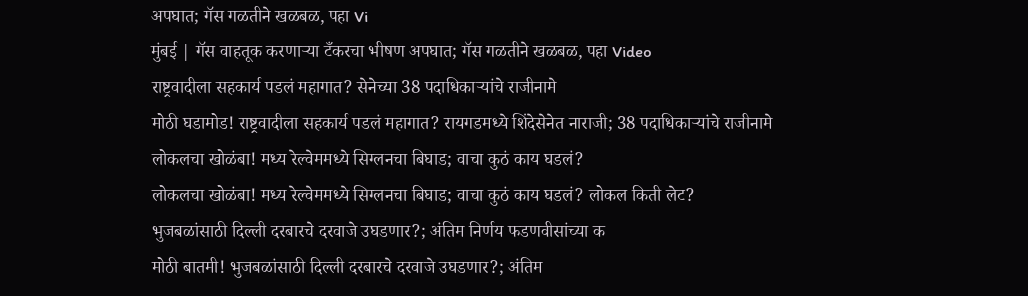अपघात; गॅस गळतीने खळबळ, पहा Vi
मुंबई | गॅस वाहतूक करणाऱ्या टँकरचा भीषण अपघात; गॅस गळतीने खळबळ, पहा Video
राष्ट्रवादीला सहकार्य पडलं महागात? सेनेच्या 38 पदाधिकाऱ्यांचे राजीनामे
मोठी घडामोड! राष्ट्रवादीला सहकार्य पडलं महागात? रायगडमध्ये शिंदेसेनेत नाराजी; 38 पदाधिकाऱ्यांचे राजीनामे
लोकलचा खोळंबा! मध्य रेल्वेममध्ये सिग्लनचा बिघाड; वाचा कुठं काय घडलं?
लोकलचा खोळंबा! मध्य रेल्वेममध्ये सिग्लनचा बिघाड; वाचा कुठं काय घडलं? लोकल किती लेट?
भुजबळांसाठी दिल्ली दरबारचे दरवाजे उघडणार?; अंतिम निर्णय फडणवीसांच्या क
मोठी बातमी! भुजबळांसाठी दिल्ली दरबारचे दरवाजे उघडणार?; अंतिम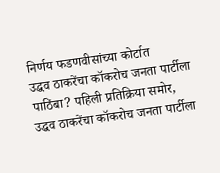निर्णय फडणवीसांच्या कोर्टात
उद्धव ठाकरेंचा कॉकरोच जनता पार्टीला पाठिंबा? पहिली प्रतिक्रिया समोर,
उद्धव ठाकरेंचा कॉकरोच जनता पार्टीला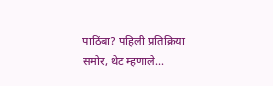पाठिंबा? पहिली प्रतिक्रिया समोर, थेट म्हणाले...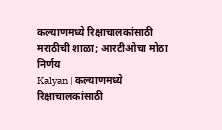कल्याणमध्ये रिक्षाचालकांसाठी मराठीची शाळा; आरटीओचा मोठा निर्णय
Kalyan | कल्याणमध्ये रिक्षाचालकांसाठी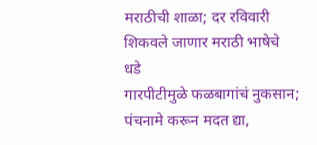मराठीची शाळा; दर रविवारी शिकवले जाणार मराठी भाषेचे धडे
गारपीटीमुळे फळबागांचं नुकसान; पंचनामे करून मदत द्या,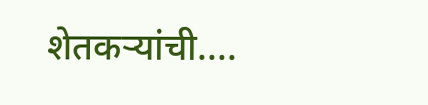शेतकऱ्यांची....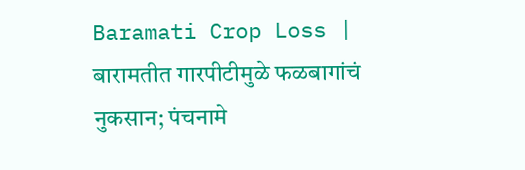Baramati Crop Loss | बारामतीत गारपीटीमुळे फळबागांचं नुकसान; पंचनामे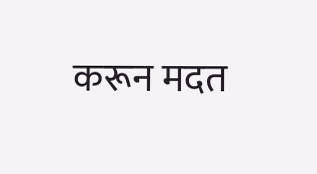करून मदत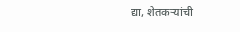द्या, शेतकऱ्यांची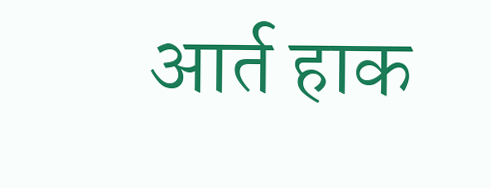आर्त हाक